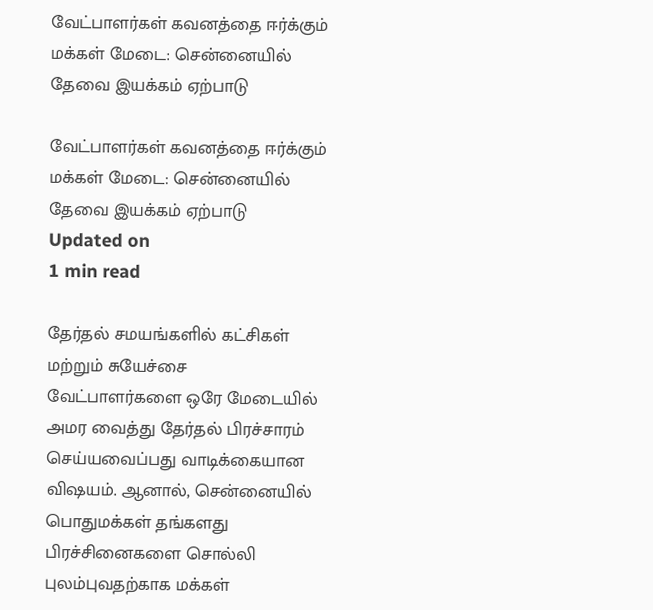வேட்பாளர்கள் கவனத்தை ஈர்க்கும் மக்கள் மேடை: சென்னையில் தேவை இயக்கம் ஏற்பாடு

வேட்பாளர்கள் கவனத்தை ஈர்க்கும் மக்கள் மேடை: சென்னையில் தேவை இயக்கம் ஏற்பாடு
Updated on
1 min read

தேர்தல் சமயங்களில் கட்சிகள் மற்றும் சுயேச்சை வேட்பாளர்களை ஒரே மேடையில் அமர வைத்து தேர்தல் பிரச்சாரம் செய்யவைப்பது வாடிக்கையான விஷயம். ஆனால், சென்னையில் பொதுமக்கள் தங்களது பிரச்சினைகளை சொல்லி புலம்புவதற்காக மக்கள்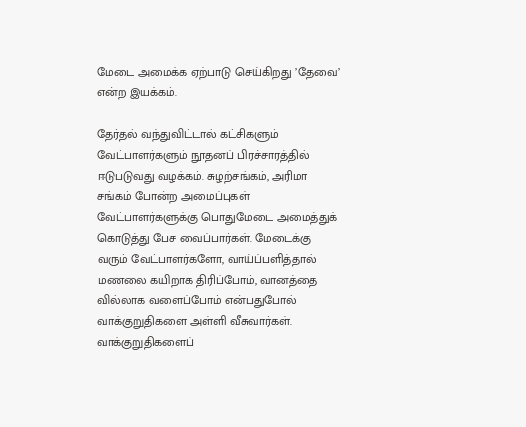மேடை அமைக்க ஏற்பாடு செய்கிறது ’தேவை’ என்ற இயக்கம்.

தேர்தல் வந்துவிட்டால் கட்சிகளும் வேட்பாளர்களும் நூதனப் பிரச்சாரத்தில் ஈடுபடுவது வழக்கம். சுழற்சங்கம், அரிமா சங்கம் போன்ற அமைப்புகள் வேட்பாளர்களுக்கு பொதுமேடை அமைத்துக் கொடுத்து பேச வைப்பார்கள். மேடைக்கு வரும் வேட்பாளர்களோ, வாய்ப்பளித்தால் மணலை கயிறாக திரிப்போம், வானத்தை வில்லாக வளைப்போம் என்பதுபோல் வாக்குறுதிகளை அள்ளி வீசுவார்கள். வாக்குறுதிகளைப்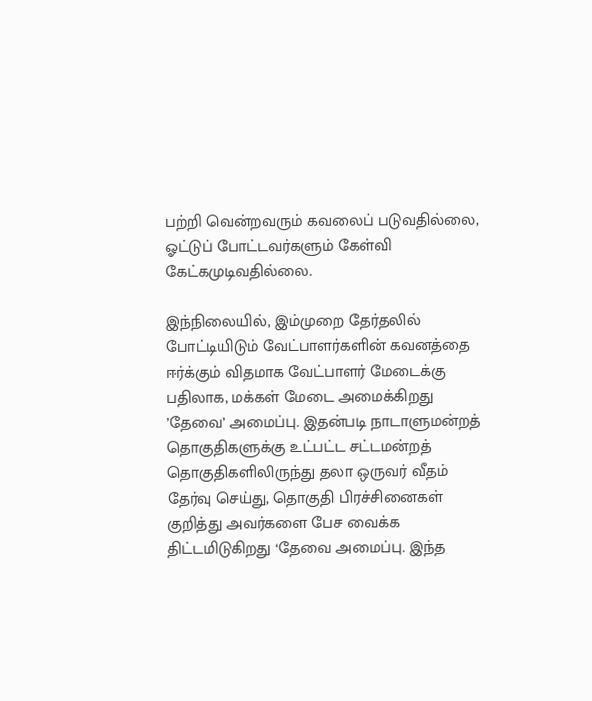பற்றி வென்றவரும் கவலைப் படுவதில்லை, ஓட்டுப் போட்டவர்களும் கேள்வி கேட்கமுடிவதில்லை.

இந்நிலையில், இம்முறை தேர்தலில் போட்டியிடும் வேட்பாளர்களின் கவனத்தை ஈர்க்கும் விதமாக வேட்பாளர் மேடைக்கு பதிலாக, மக்கள் மேடை அமைக்கிறது ’தேவை’ அமைப்பு. இதன்படி நாடாளுமன்றத் தொகுதிகளுக்கு உட்பட்ட சட்டமன்றத் தொகுதிகளிலிருந்து தலா ஒருவர் வீதம் தேர்வு செய்து, தொகுதி பிரச்சினைகள் குறித்து அவர்களை பேச வைக்க திட்டமிடுகிறது ‘தேவை அமைப்பு. இந்த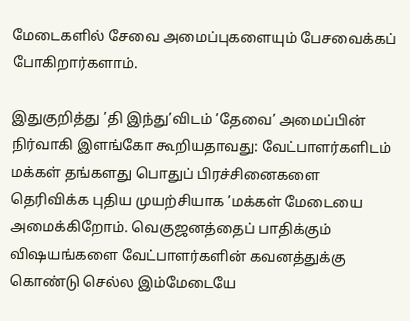மேடைகளில் சேவை அமைப்புகளையும் பேசவைக்கப் போகிறார்களாம்.

இதுகுறித்து ’தி இந்து’விடம் ’தேவை’ அமைப்பின் நிர்வாகி இளங்கோ கூறியதாவது: வேட்பாளர்களிடம் மக்கள் தங்களது பொதுப் பிரச்சினைகளை தெரிவிக்க புதிய முயற்சியாக ’மக்கள் மேடையை அமைக்கிறோம். வெகுஜனத்தைப் பாதிக்கும் விஷயங்களை வேட்பாளர்களின் கவனத்துக்கு கொண்டு செல்ல இம்மேடையே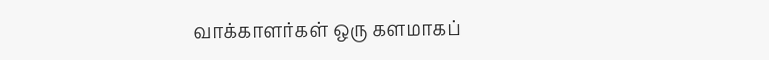வாக்காளர்கள் ஒரு களமாகப்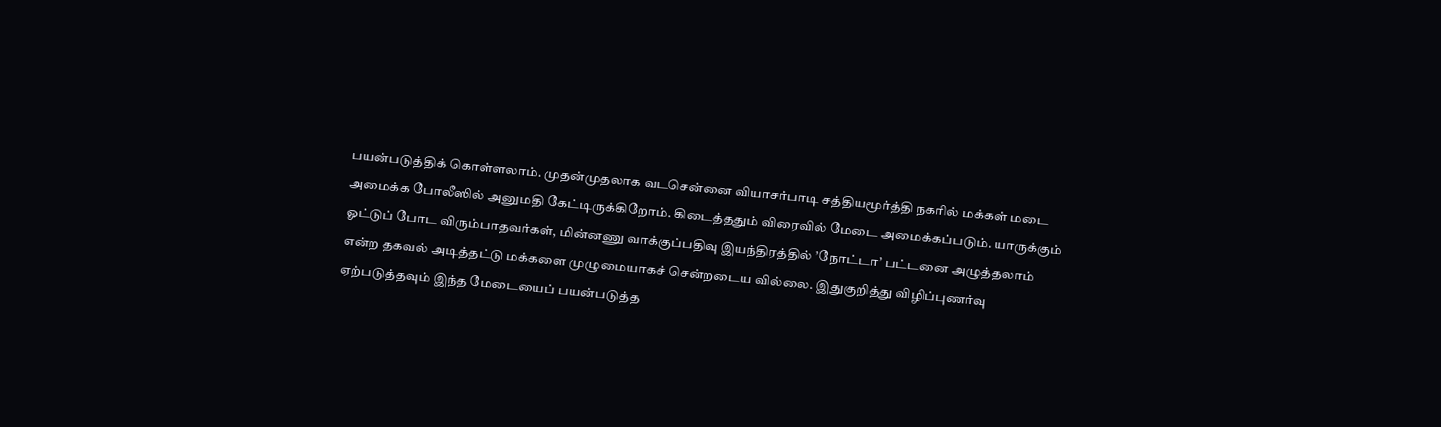பயன்படுத்திக் கொள்ளலாம். முதன்முதலாக வடசென்னை வியாசர்பாடி சத்தியமூர்த்தி நகரில் மக்கள் மடை அமைக்க போலீஸில் அனுமதி கேட்டிருக்கிறோம். கிடைத்ததும் விரைவில் மேடை அமைக்கப்படும். யாருக்கும் ஓட்டுப் போட விரும்பாதவர்கள், மின்னணு வாக்குப்பதிவு இயந்திரத்தில் ’நோட்டா’ பட்டனை அழுத்தலாம் என்ற தகவல் அடித்தட்டு மக்களை முழுமையாகச் சென்றடைய வில்லை. இதுகுறித்து விழிப்புணர்வு ஏற்படுத்தவும் இந்த மேடையைப் பயன்படுத்த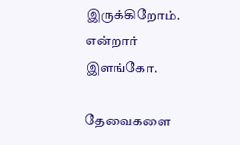இருக்கிறோம். என்றார் இளங்கோ.

தேவைகளை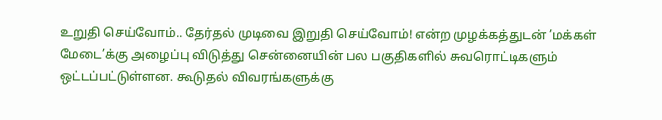உறுதி செய்வோம்.. தேர்தல் முடிவை இறுதி செய்வோம்! என்ற முழக்கத்துடன் ’மக்கள் மேடை’க்கு அழைப்பு விடுத்து சென்னையின் பல பகுதிகளில் சுவரொட்டிகளும் ஒட்டப்பட்டுள்ளன. கூடுதல் விவரங்களுக்கு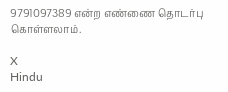9791097389 என்ற எண்ணை தொடர்பு கொள்ளலாம்.

X
Hindu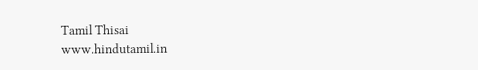Tamil Thisai
www.hindutamil.in